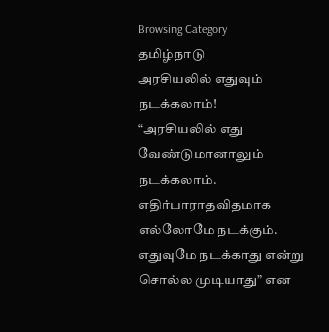Browsing Category
தமிழ்நாடு
அரசியலில் எதுவும் நடக்கலாம்!
“அரசியலில் எது வேண்டுமானாலும் நடக்கலாம். எதிர்பாராதவிதமாக எல்லோமே நடக்கும். எதுவுமே நடக்காது என்று சொல்ல முடியாது” என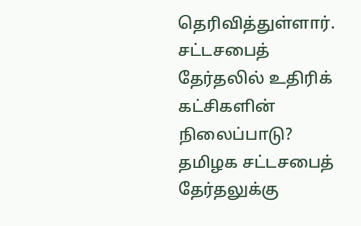தெரிவித்துள்ளார்.
சட்டசபைத் தேர்தலில் உதிரிக் கட்சிகளின் நிலைப்பாடு?
தமிழக சட்டசபைத் தேர்தலுக்கு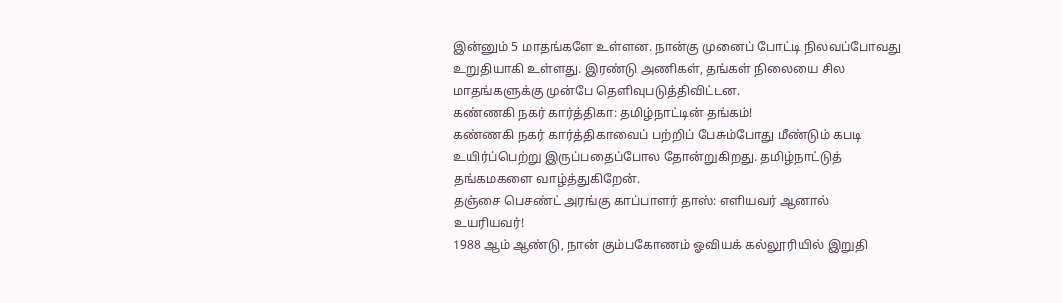இன்னும் 5 மாதங்களே உள்ளன. நான்கு முனைப் போட்டி நிலவப்போவது உறுதியாகி உள்ளது. இரண்டு அணிகள், தங்கள் நிலையை சில மாதங்களுக்கு முன்பே தெளிவுபடுத்திவிட்டன.
கண்ணகி நகர் கார்த்திகா: தமிழ்நாட்டின் தங்கம்!
கண்ணகி நகர் கார்த்திகாவைப் பற்றிப் பேசும்போது மீண்டும் கபடி உயிர்ப்பெற்று இருப்பதைப்போல தோன்றுகிறது. தமிழ்நாட்டுத் தங்கமகளை வாழ்த்துகிறேன்.
தஞ்சை பெசண்ட் அரங்கு காப்பாளர் தாஸ்: எளியவர் ஆனால் உயரியவர்!
1988 ஆம் ஆண்டு, நான் கும்பகோணம் ஓவியக் கல்லூரியில் இறுதி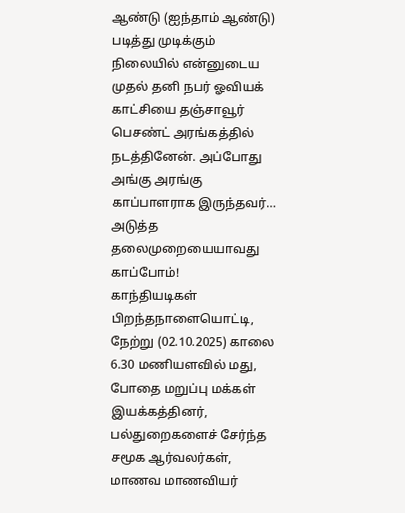ஆண்டு (ஐந்தாம் ஆண்டு) படித்து முடிக்கும் நிலையில் என்னுடைய முதல் தனி நபர் ஓவியக் காட்சியை தஞ்சாவூர் பெசண்ட் அரங்கத்தில் நடத்தினேன். அப்போது அங்கு அரங்கு காப்பாளராக இருந்தவர்…
அடுத்த தலைமுறையையாவது காப்போம்!
காந்தியடிகள் பிறந்தநாளையொட்டி, நேற்று (02.10.2025) காலை 6.30 மணியளவில் மது, போதை மறுப்பு மக்கள் இயக்கத்தினர், பல்துறைகளைச் சேர்ந்த சமூக ஆர்வலர்கள், மாணவ மாணவியர்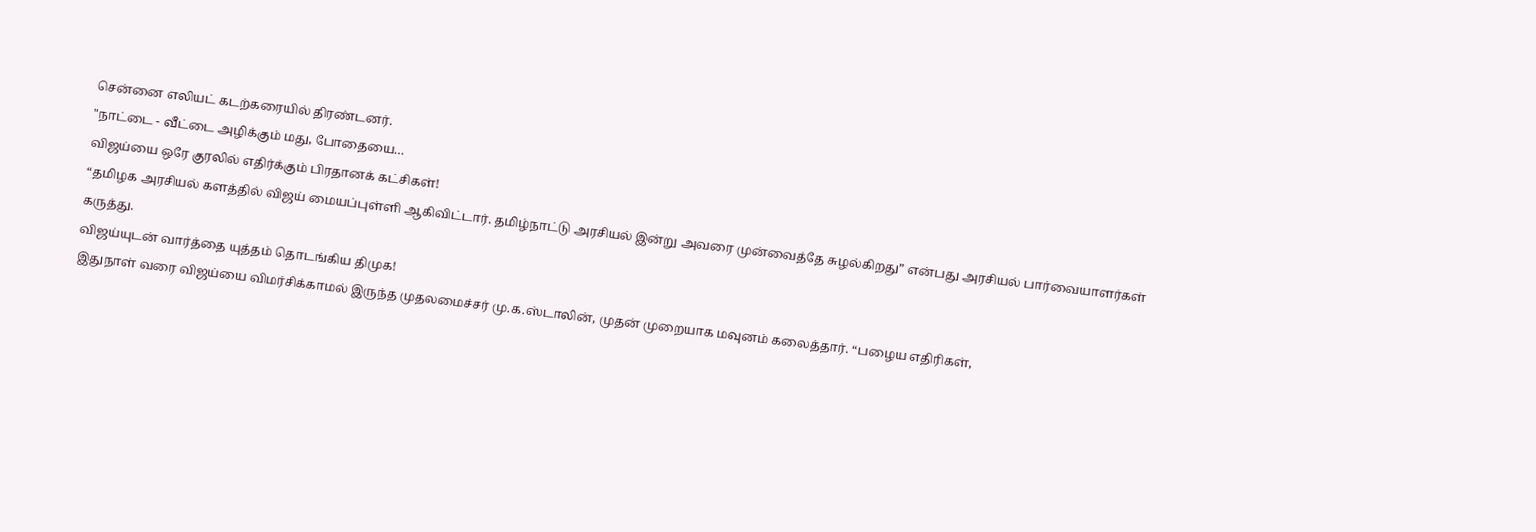சென்னை எலியட் கடற்கரையில் திரண்டனர்.
"நாட்டை - வீட்டை அழிக்கும் மது, போதையை…
விஜய்யை ஒரே குரலில் எதிர்க்கும் பிரதானக் கட்சிகள்!
“தமிழக அரசியல் களத்தில் விஜய் மையப்புள்ளி ஆகிவிட்டார். தமிழ்நாட்டு அரசியல் இன்று அவரை முன்வைத்தே சுழல்கிறது” என்பது அரசியல் பார்வையாளர்கள் கருத்து.
விஜய்யுடன் வார்த்தை யுத்தம் தொடங்கிய திமுக!
இதுநாள் வரை விஜய்யை விமர்சிக்காமல் இருந்த முதலமைச்சர் மு.க.ஸ்டாலின், முதன் முறையாக மவுனம் கலைத்தார். “பழைய எதிரிகள்,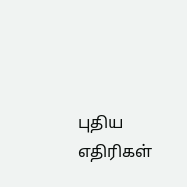புதிய எதிரிகள்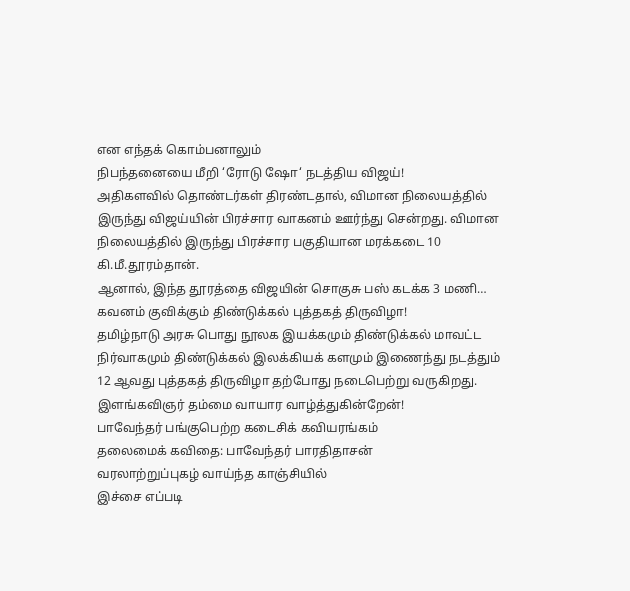என எந்தக் கொம்பனாலும்
நிபந்தனையை மீறி ‘ரோடு ஷோ‘ நடத்திய விஜய்!
அதிகளவில் தொண்டர்கள் திரண்டதால், விமான நிலையத்தில் இருந்து விஜய்யின் பிரச்சார வாகனம் ஊர்ந்து சென்றது. விமான நிலையத்தில் இருந்து பிரச்சார பகுதியான மரக்கடை 10 கி.மீ.தூரம்தான்.
ஆனால், இந்த தூரத்தை விஜயின் சொகுசு பஸ் கடக்க 3 மணி…
கவனம் குவிக்கும் திண்டுக்கல் புத்தகத் திருவிழா!
தமிழ்நாடு அரசு பொது நூலக இயக்கமும் திண்டுக்கல் மாவட்ட நிர்வாகமும் திண்டுக்கல் இலக்கியக் களமும் இணைந்து நடத்தும் 12 ஆவது புத்தகத் திருவிழா தற்போது நடைபெற்று வருகிறது.
இளங்கவிஞர் தம்மை வாயார வாழ்த்துகின்றேன்!
பாவேந்தர் பங்குபெற்ற கடைசிக் கவியரங்கம்
தலைமைக் கவிதை: பாவேந்தர் பாரதிதாசன்
வரலாற்றுப்புகழ் வாய்ந்த காஞ்சியில்
இச்சை எப்படி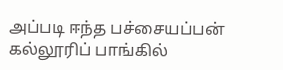அப்படி ஈந்த பச்சையப்பன் கல்லூரிப் பாங்கில்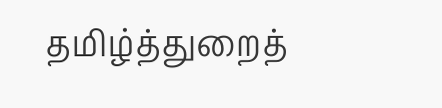தமிழ்த்துறைத்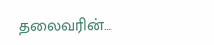தலைவரின்…